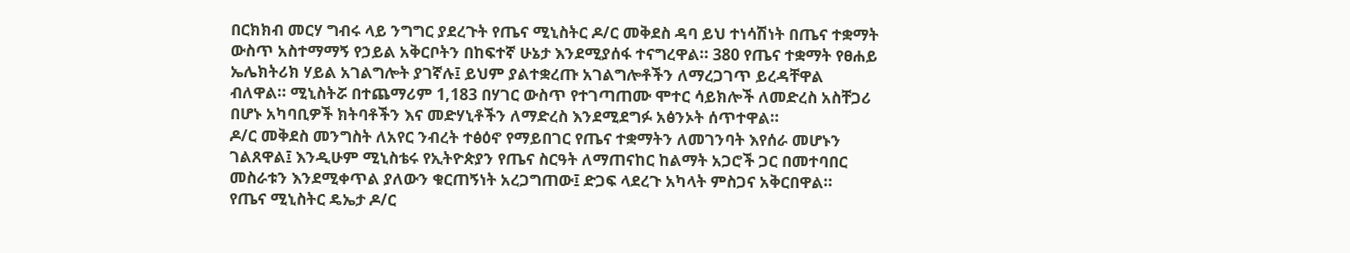በርክክብ መርሃ ግብሩ ላይ ንግግር ያደረጉት የጤና ሚኒስትር ዶ/ር መቅደስ ዳባ ይህ ተነሳሽነት በጤና ተቋማት ውስጥ አስተማማኝ የኃይል አቅርቦትን በከፍተኛ ሁኔታ እንደሚያሰፋ ተናግረዋል። 380 የጤና ተቋማት የፀሐይ ኤሌክትሪክ ሃይል አገልግሎት ያገኛሉ፤ ይህም ያልተቋረጡ አገልግሎቶችን ለማረጋገጥ ይረዳቸዋል ብለዋል። ሚኒስትሯ በተጨማሪም 1,183 በሃገር ውስጥ የተገጣጠሙ ሞተር ሳይክሎች ለመድረስ አስቸጋሪ በሆኑ አካባቢዎች ክትባቶችን እና መድሃኒቶችን ለማድረስ እንደሚደግፉ አፅንኦት ሰጥተዋል።
ዶ/ር መቅደስ መንግስት ለአየር ንብረት ተፅዕኖ የማይበገር የጤና ተቋማትን ለመገንባት እየሰራ መሆኑን ገልጸዋል፤ እንዲሁም ሚኒስቴሩ የኢትዮጵያን የጤና ስርዓት ለማጠናከር ከልማት አጋሮች ጋር በመተባበር መስራቱን እንደሚቀጥል ያለውን ቁርጠኝነት አረጋግጠው፤ ድጋፍ ላደረጉ አካላት ምስጋና አቅርበዋል።
የጤና ሚኒስትር ዴኤታ ዶ/ር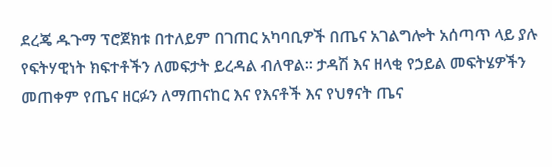ደረጄ ዱጉማ ፕሮጀክቱ በተለይም በገጠር አካባቢዎች በጤና አገልግሎት አሰጣጥ ላይ ያሉ የፍትሃዊነት ክፍተቶችን ለመፍታት ይረዳል ብለዋል። ታዳሽ እና ዘላቂ የኃይል መፍትሄዎችን መጠቀም የጤና ዘርፉን ለማጠናከር እና የእናቶች እና የህፃናት ጤና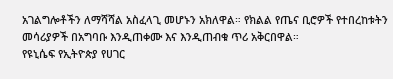አገልግሎቶችን ለማሻሻል አስፈላጊ መሆኑን አክለዋል። የክልል የጤና ቢሮዎች የተበረከቱትን መሳሪያዎች በአግባቡ እንዲጠቀሙ እና እንዲጠብቁ ጥሪ አቅርበዋል።
የዩኒሴፍ የኢትዮጵያ የሀገር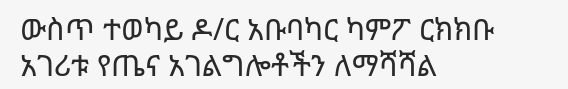ውስጥ ተወካይ ዶ/ር አቡባካር ካምፖ ርክክቡ አገሪቱ የጤና አገልግሎቶችን ለማሻሻል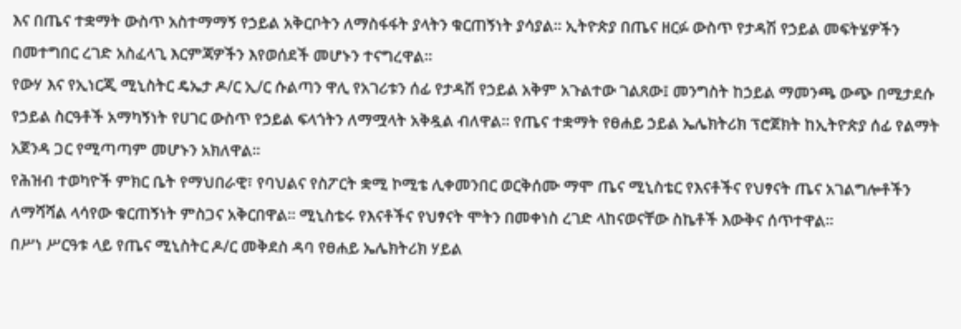እና በጤና ተቋማት ውስጥ አስተማማኝ የኃይል አቅርቦትን ለማስፋፋት ያላትን ቁርጠኝነት ያሳያል። ኢትዮጵያ በጤና ዘርፉ ውስጥ የታዳሽ የኃይል መፍትሄዎችን በመተግበር ረገድ አስፈላጊ እርምጃዎችን እየወሰደች መሆኑን ተናግረዋል።
የውሃ እና የኢነርጂ ሚኒስትር ዴኤታ ዶ/ር ኢ/ር ሱልጣን ዋሊ የአገሪቱን ሰፊ የታዳሽ የኃይል አቅም አጉልተው ገልጸው፤ መንግስት ከኃይል ማመንጫ ውጭ በሚታደሱ የኃይል ስርዓቶች አማካኝነት የሀገር ውስጥ የኃይል ፍላጎትን ለማሟላት አቅዷል ብለዋል። የጤና ተቋማት የፀሐይ ኃይል ኤሌክትሪክ ፕሮጀክት ከኢትዮጵያ ሰፊ የልማት አጀንዳ ጋር የሚጣጣም መሆኑን አክለዋል።
የሕዝብ ተወካዮች ምክር ቤት የማህበራዊ፣ የባህልና የስፖርት ቋሚ ኮሚቴ ሊቀመንበር ወርቅሰሙ ማሞ ጤና ሚኒስቴር የእናቶችና የህፃናት ጤና አገልግሎቶችን ለማሻሻል ላሳየው ቁርጠኝነት ምስጋና አቅርበዋል። ሚኒስቴሩ የእናቶችና የህፃናት ሞትን በመቀነስ ረገድ ላከናወናቸው ስኬቶች እውቅና ሰጥተዋል።
በሥነ ሥርዓቱ ላይ የጤና ሚኒስትር ዶ/ር መቅደስ ዳባ የፀሐይ ኤሌክትሪክ ሃይል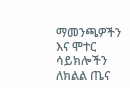ማመንጫዎችን እና ሞተር ሳይክሎችን ለክልል ጤና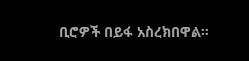ቢሮዎች በይፋ አስረክበዋል።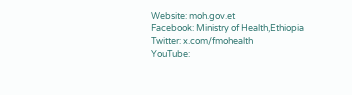Website: moh.gov.et
Facebook: Ministry of Health,Ethiopia
Twitter: x.com/fmohealth
YouTube: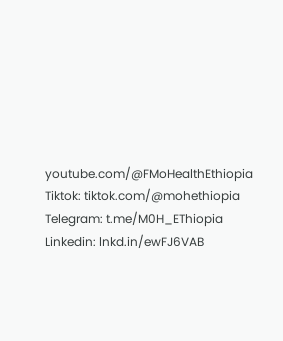youtube.com/@FMoHealthEthiopia
Tiktok: tiktok.com/@mohethiopia
Telegram: t.me/M0H_EThiopia
Linkedin: lnkd.in/ewFJ6VAB